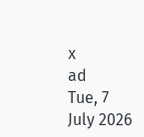x
ad
Tue, 7 July 2026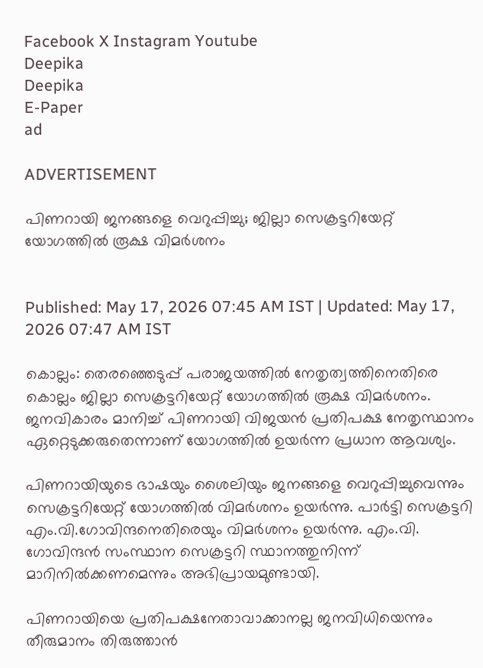Facebook X Instagram Youtube
Deepika
Deepika
E-Paper
ad

ADVERTISEMENT

പിണറായി ജനങ്ങളെ വെറുപ്പിച്ചു; ജില്ലാ സെക്രട്ടറിയേറ്റ് യോഗത്തിൽ രൂക്ഷ വിമർശനം


Published: May 17, 2026 07:45 AM IST | Updated: May 17, 2026 07:47 AM IST

കൊല്ലം: തെരഞ്ഞെടുപ്പ് പരാജയത്തിൽ നേതൃത്വത്തിനെതിരെ കൊല്ലം ജില്ലാ സെക്രട്ടറിയേറ്റ് യോഗത്തിൽ രൂക്ഷ വിമർശനം. ജനവികാരം മാനിച്ച് പിണറായി വിജയന്‍ പ്രതിപക്ഷ നേതൃസ്ഥാനം ഏറ്റെടുക്കരുതെന്നാണ് യോഗത്തിൽ ഉയർന്ന പ്രധാന ആവശ്യം.

പിണറായിയുടെ ഭാഷയും ശൈലിയും ജനങ്ങളെ വെറുപ്പിച്ചുവെന്നും സെക്രട്ടറിയേറ്റ് യോഗത്തിൽ വിമർശനം ഉയർന്നു. പാർട്ടി സെക്രട്ടറി എം.വി.ഗോവിന്ദനെതിരെയും വിമർശനം ഉയർന്നു. എം.വി. ഗോവിന്ദൻ സംസ്ഥാന സെക്രട്ടറി സ്ഥാനത്തുനിന്ന് മാറിനിൽക്കണമെന്നും അഭിപ്രായമുണ്ടായി.

പിണറായിയെ പ്രതിപക്ഷനേതാവാക്കാനല്ല ജനവിധിയെന്നും തീരുമാനം തിരുത്താൻ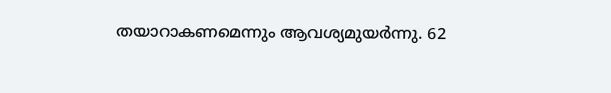തയാറാകണമെന്നും ആവശ്യമുയർന്നു. 62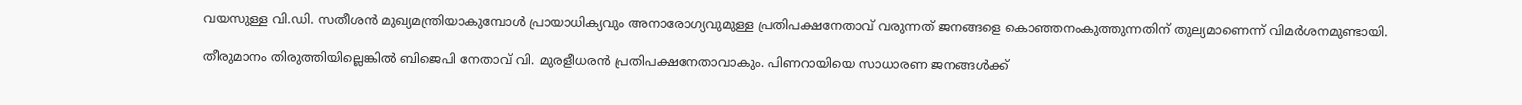വയസുള്ള വി.ഡി. സതീശൻ മുഖ്യമന്ത്രിയാകുമ്പോൾ പ്രായാധിക്യവും അനാരോഗ്യവുമുള്ള പ്രതിപക്ഷനേതാവ് വരുന്നത് ജനങ്ങളെ കൊഞ്ഞനംകുത്തുന്നതിന് തുല്യമാണെന്ന് വിമർശനമുണ്ടായി.

തീരുമാനം തിരുത്തിയില്ലെങ്കിൽ ബിജെപി നേതാവ് വി. മുരളീധരൻ പ്രതിപക്ഷനേതാവാകും. പിണറായിയെ സാധാരണ ജനങ്ങൾക്ക്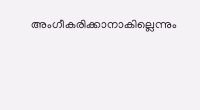അംഗീകരിക്കാനാകില്ലെന്നും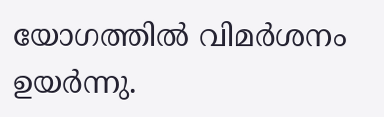യോഗത്തിൽ വിമർശനം ഉയർന്നു.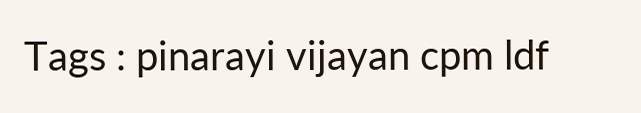Tags : pinarayi vijayan cpm ldf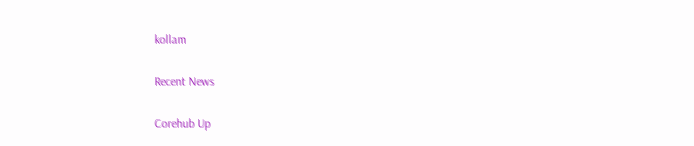kollam

Recent News

Corehub Up